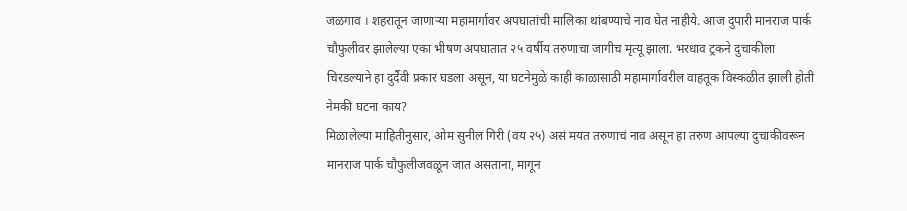जळगाव । शहरातून जाणाऱ्या महामार्गावर अपघातांची मालिका थांबण्याचे नाव घेत नाहीये. आज दुपारी मानराज पार्क चौफुलीवर झालेल्या एका भीषण अपघातात २५ वर्षीय तरुणाचा जागीच मृत्यू झाला. भरधाव ट्रकने दुचाकीला चिरडल्याने हा दुर्दैवी प्रकार घडला असून, या घटनेमुळे काही काळासाठी महामार्गावरील वाहतूक विस्कळीत झाली होती
नेमकी घटना काय?
मिळालेल्या माहितीनुसार, ओम सुनील गिरी (वय २५) असं मयत तरुणाचं नाव असून हा तरुण आपल्या दुचाकीवरून मानराज पार्क चौफुलीजवळून जात असताना, मागून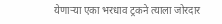येणाऱ्या एका भरधाव ट्रकने त्याला जोरदार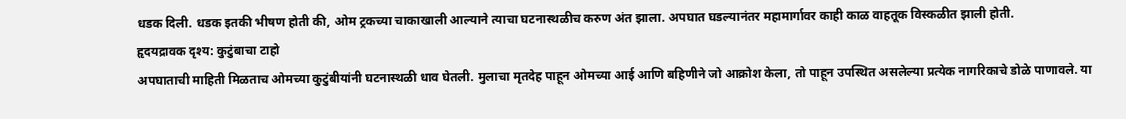धडक दिली. धडक इतकी भीषण होती की, ओम ट्रकच्या चाकाखाली आल्याने त्याचा घटनास्थळीच करुण अंत झाला. अपघात घडल्यानंतर महामार्गावर काही काळ वाहतूक विस्कळीत झाली होती.
हृदयद्रावक दृश्य: कुटुंबाचा टाहो
अपघाताची माहिती मिळताच ओमच्या कुटुंबीयांनी घटनास्थळी धाव घेतली. मुलाचा मृतदेह पाहून ओमच्या आई आणि बहिणीने जो आक्रोश केला, तो पाहून उपस्थित असलेल्या प्रत्येक नागरिकाचे डोळे पाणावले. या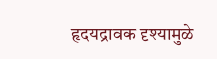हृदयद्रावक दृश्यामुळे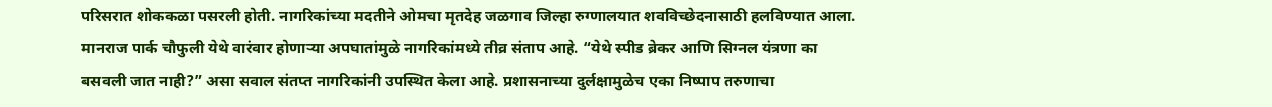परिसरात शोककळा पसरली होती. नागरिकांच्या मदतीने ओमचा मृतदेह जळगाव जिल्हा रुग्णालयात शवविच्छेदनासाठी हलविण्यात आला.
मानराज पार्क चौफुली येथे वारंवार होणाऱ्या अपघातांमुळे नागरिकांमध्ये तीव्र संताप आहे. “येथे स्पीड ब्रेकर आणि सिग्नल यंत्रणा का बसवली जात नाही?” असा सवाल संतप्त नागरिकांनी उपस्थित केला आहे. प्रशासनाच्या दुर्लक्षामुळेच एका निष्पाप तरुणाचा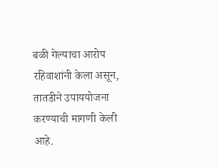बळी गेल्याचा आरोप रहिवाशांनी केला असून, तातडीने उपाययोजना करण्याची मागणी केली आहे.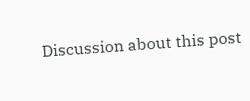Discussion about this post